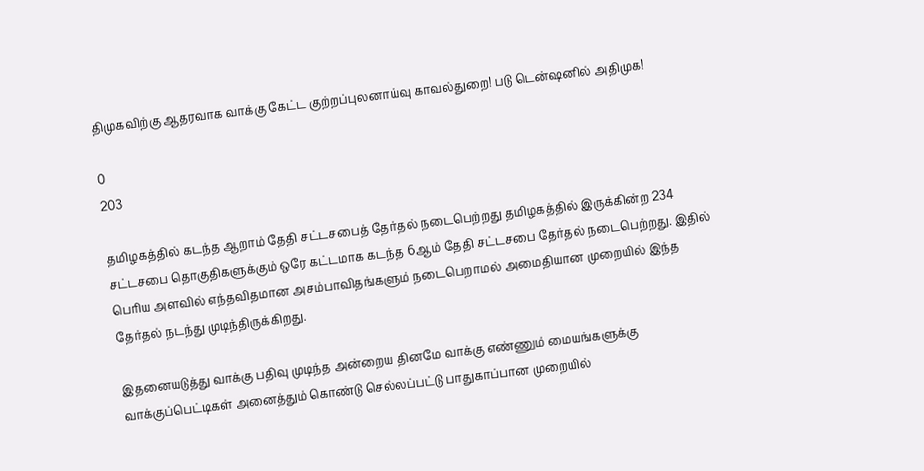திமுகவிற்கு ஆதரவாக வாக்கு கேட்ட குற்றப்புலனாய்வு காவல்துறை! படு டென்ஷனில் அதிமுக!

0
203

தமிழகத்தில் கடந்த ஆறாம் தேதி சட்டசபைத் தேர்தல் நடைபெற்றது தமிழகத்தில் இருக்கின்ற 234 சட்டசபை தொகுதிகளுக்கும் ஒரே கட்டமாக கடந்த 6ஆம் தேதி சட்டசபை தேர்தல் நடைபெற்றது. இதில் பெரிய அளவில் எந்தவிதமான அசம்பாவிதங்களும் நடைபெறாமல் அமைதியான முறையில் இந்த தேர்தல் நடந்து முடிந்திருக்கிறது.

இதனையடுத்து வாக்கு பதிவு முடிந்த அன்றைய தினமே வாக்கு எண்ணும் மையங்களுக்கு வாக்குப்பெட்டிகள் அனைத்தும் கொண்டு செல்லப்பட்டு பாதுகாப்பான முறையில்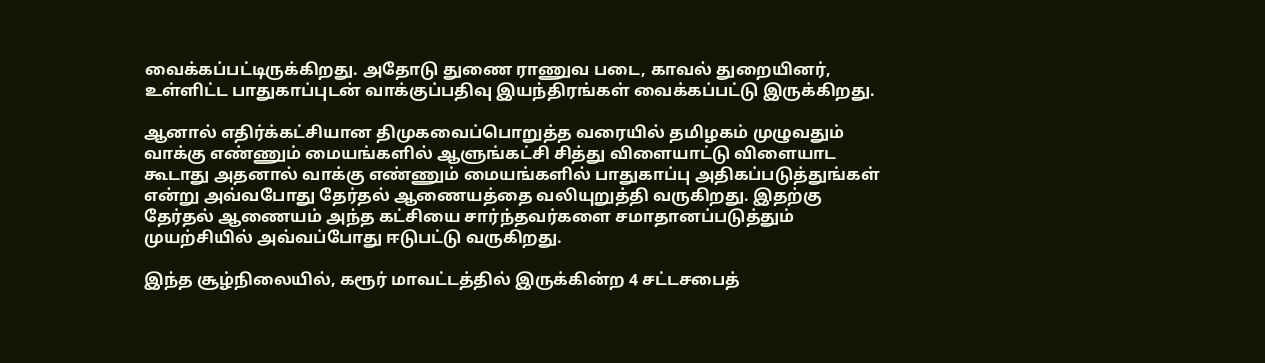வைக்கப்பட்டிருக்கிறது. அதோடு துணை ராணுவ படை, காவல் துறையினர், உள்ளிட்ட பாதுகாப்புடன் வாக்குப்பதிவு இயந்திரங்கள் வைக்கப்பட்டு இருக்கிறது.

ஆனால் எதிர்க்கட்சியான திமுகவைப்பொறுத்த வரையில் தமிழகம் முழுவதும் வாக்கு எண்ணும் மையங்களில் ஆளுங்கட்சி சித்து விளையாட்டு விளையாட கூடாது அதனால் வாக்கு எண்ணும் மையங்களில் பாதுகாப்பு அதிகப்படுத்துங்கள் என்று அவ்வபோது தேர்தல் ஆணையத்தை வலியுறுத்தி வருகிறது. இதற்கு தேர்தல் ஆணையம் அந்த கட்சியை சார்ந்தவர்களை சமாதானப்படுத்தும் முயற்சியில் அவ்வப்போது ஈடுபட்டு வருகிறது.

இந்த சூழ்நிலையில், கரூர் மாவட்டத்தில் இருக்கின்ற 4 சட்டசபைத்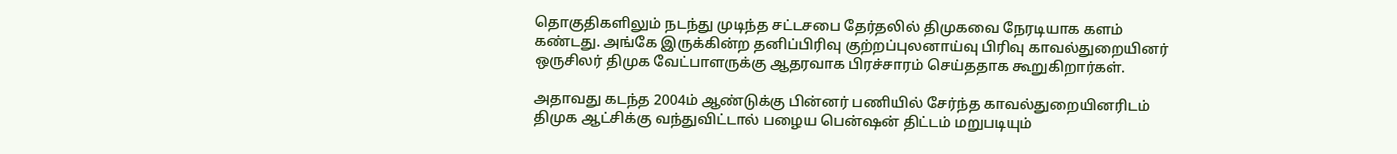தொகுதிகளிலும் நடந்து முடிந்த சட்டசபை தேர்தலில் திமுகவை நேரடியாக களம் கண்டது. அங்கே இருக்கின்ற தனிப்பிரிவு குற்றப்புலனாய்வு பிரிவு காவல்துறையினர் ஒருசிலர் திமுக வேட்பாளருக்கு ஆதரவாக பிரச்சாரம் செய்ததாக கூறுகிறார்கள்.

அதாவது கடந்த 2004ம் ஆண்டுக்கு பின்னர் பணியில் சேர்ந்த காவல்துறையினரிடம் திமுக ஆட்சிக்கு வந்துவிட்டால் பழைய பென்ஷன் திட்டம் மறுபடியும்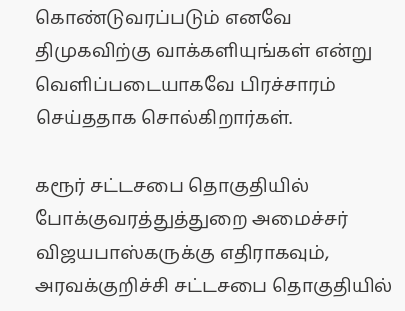கொண்டுவரப்படும் எனவே திமுகவிற்கு வாக்களியுங்கள் என்று வெளிப்படையாகவே பிரச்சாரம் செய்ததாக சொல்கிறார்கள்.

கரூர் சட்டசபை தொகுதியில் போக்குவரத்துத்துறை அமைச்சர் விஜயபாஸ்கருக்கு எதிராகவும், அரவக்குறிச்சி சட்டசபை தொகுதியில்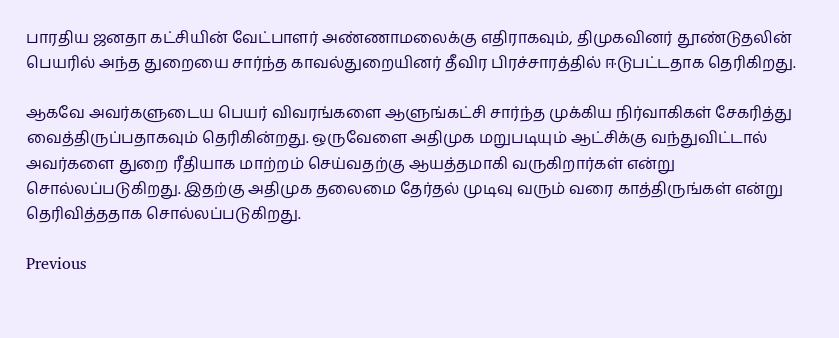பாரதிய ஜனதா கட்சியின் வேட்பாளர் அண்ணாமலைக்கு எதிராகவும், திமுகவினர் தூண்டுதலின் பெயரில் அந்த துறையை சார்ந்த காவல்துறையினர் தீவிர பிரச்சாரத்தில் ஈடுபட்டதாக தெரிகிறது.

ஆகவே அவர்களுடைய பெயர் விவரங்களை ஆளுங்கட்சி சார்ந்த முக்கிய நிர்வாகிகள் சேகரித்து வைத்திருப்பதாகவும் தெரிகின்றது. ஒருவேளை அதிமுக மறுபடியும் ஆட்சிக்கு வந்துவிட்டால் அவர்களை துறை ரீதியாக மாற்றம் செய்வதற்கு ஆயத்தமாகி வருகிறார்கள் என்று சொல்லப்படுகிறது. இதற்கு அதிமுக தலைமை தேர்தல் முடிவு வரும் வரை காத்திருங்கள் என்று தெரிவித்ததாக சொல்லப்படுகிறது.

Previous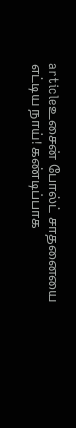articleஉசைன் போல்ட் சாதனையை எட்டிய நாய்! கண்டிப்பாக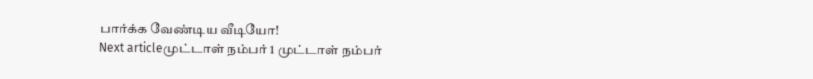பார்க்க வேண்டிய வீடியோ!
Next articleமுட்டாள் நம்பர் 1 முட்டாள் நம்பர்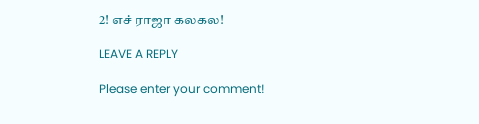2! எச் ராஜா கலகல!

LEAVE A REPLY

Please enter your comment!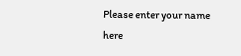Please enter your name here